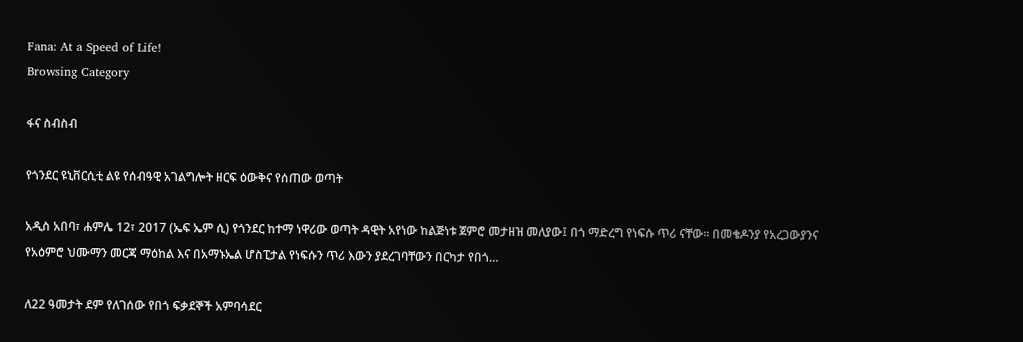Fana: At a Speed of Life!
Browsing Category

ፋና ስብስብ

የጎንደር ዩኒቨርሲቲ ልዩ የሰብዓዊ አገልግሎት ዘርፍ ዕውቅና የሰጠው ወጣት

አዲስ አበባ፣ ሐምሌ 12፣ 2017 (ኤፍ ኤም ሲ) የጎንደር ከተማ ነዋሪው ወጣት ዳዊት አየነው ከልጅነቱ ጀምሮ መታዘዝ መለያው፤ በጎ ማድረግ የነፍሱ ጥሪ ናቸው። በመቄዶንያ የአረጋውያንና የአዕምሮ ህሙማን መርጃ ማዕከል እና በአማኑኤል ሆስፒታል የነፍሱን ጥሪ እውን ያደረገባቸውን በርካታ የበጎ…

ለ22 ዓመታት ደም የለገሰው የበጎ ፍቃደኞች አምባሳደር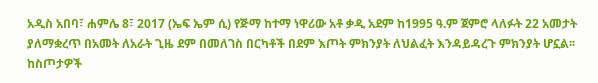አዲስ አበባ፣ ሐምሌ 8፣ 2017 (ኤፍ ኤም ሲ) የጅማ ከተማ ነዋሪው አቶ ቃዲ አደም ከ1995 ዓ.ም ጀምሮ ላለፉት 22 አመታት ያለማቋረጥ በአመት ለአራት ጊዜ ደም በመለገስ በርካቶች በደም እጦት ምክንያት ለህልፈት እንዳይዳረጉ ምክንያት ሆኗል፡፡ ከስጦታዎች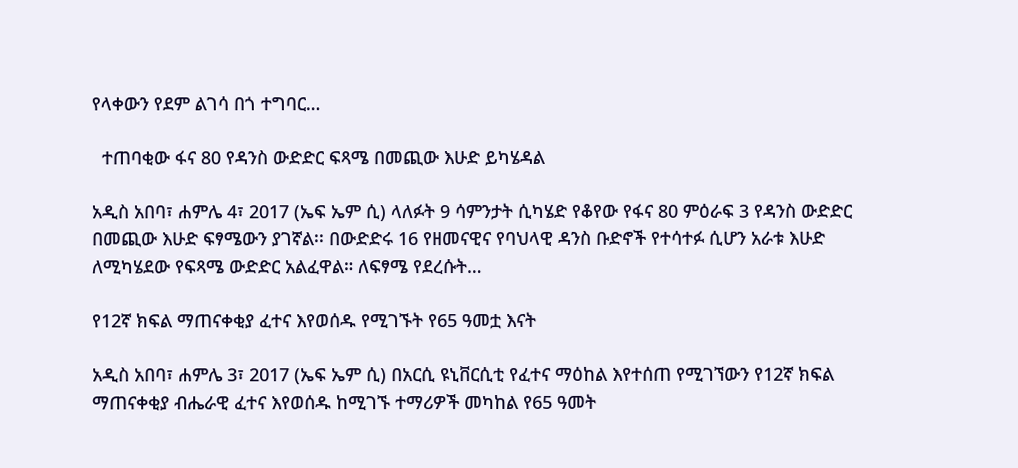የላቀውን የደም ልገሳ በጎ ተግባር…

  ተጠባቂው ፋና 80 የዳንስ ውድድር ፍጻሜ በመጪው እሁድ ይካሄዳል

አዲስ አበባ፣ ሐምሌ 4፣ 2017 (ኤፍ ኤም ሲ) ላለፉት 9 ሳምንታት ሲካሄድ የቆየው የፋና 80 ምዕራፍ 3 የዳንስ ውድድር በመጪው እሁድ ፍፃሜውን ያገኛል፡፡ በውድድሩ 16 የዘመናዊና የባህላዊ ዳንስ ቡድኖች የተሳተፉ ሲሆን አራቱ እሁድ ለሚካሄደው የፍጻሜ ውድድር አልፈዋል። ለፍፃሜ የደረሱት…

የ12ኛ ክፍል ማጠናቀቂያ ፈተና እየወሰዱ የሚገኙት የ65 ዓመቷ እናት

አዲስ አበባ፣ ሐምሌ 3፣ 2017 (ኤፍ ኤም ሲ) በአርሲ ዩኒቨርሲቲ የፈተና ማዕከል እየተሰጠ የሚገኘውን የ12ኛ ክፍል ማጠናቀቂያ ብሔራዊ ፈተና እየወሰዱ ከሚገኙ ተማሪዎች መካከል የ65 ዓመት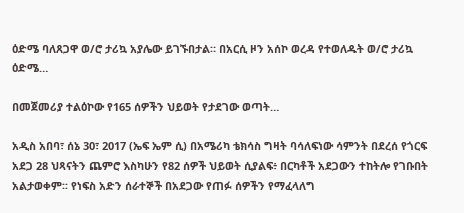ዕድሜ ባለጸጋዋ ወ/ሮ ታሪኳ አያሌው ይገኙበታል። በአርሲ ዞን አሰኮ ወረዳ የተወለዱት ወ/ሮ ታሪኳ ዕድሜ…

በመጀመሪያ ተልዕኮው የ165 ሰዎችን ህይወት የታደገው ወጣት…

አዲስ አበባ፣ ሰኔ 30፣ 2017 (ኤፍ ኤም ሲ) በአሜሪካ ቴክሳስ ግዛት ባሳለፍነው ሳምንት በደረሰ የጎርፍ አደጋ 28 ህጻናትን ጨምሮ እስካሁን የ82 ሰዎች ህይወት ሲያልፍ፥ በርካቶች አደጋውን ተከትሎ የገቡበት አልታወቀም፡፡ የነፍስ አድን ሰራተኞች በአደጋው የጠፉ ሰዎችን የማፈላለግ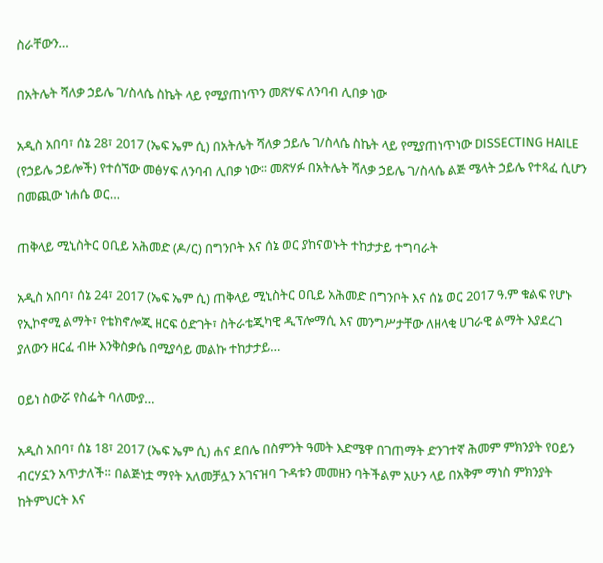ስራቸውን…

በአትሌት ሻለቃ ኃይሌ ገ/ስላሴ ስኬት ላይ የሚያጠነጥን መጽሃፍ ለንባብ ሊበቃ ነው

አዲስ አበባ፣ ሰኔ 28፣ 2017 (ኤፍ ኤም ሲ) በአትሌት ሻለቃ ኃይሌ ገ/ስላሴ ስኬት ላይ የሚያጠነጥነው DISSECTING HAILE (የኃይሌ ኃይሎች) የተሰኘው መፅሃፍ ለንባብ ሊበቃ ነው፡፡ መጽሃፉ በአትሌት ሻለቃ ኃይሌ ገ/ስላሴ ልጅ ሜላት ኃይሌ የተጻፈ ሲሆን በመጪው ነሐሴ ወር…

ጠቅላይ ሚኒስትር ዐቢይ አሕመድ (ዶ/ር) በግንቦት እና ሰኔ ወር ያከናወኑት ተከታታይ ተግባራት

አዲስ አበባ፣ ሰኔ 24፣ 2017 (ኤፍ ኤም ሲ) ጠቅላይ ሚኒስትር ዐቢይ አሕመድ በግንቦት እና ሰኔ ወር 2017 ዓ.ም ቁልፍ የሆኑ የኢኮኖሚ ልማት፣ የቴክኖሎጂ ዘርፍ ዕድገት፣ ስትራቴጂካዊ ዲፕሎማሲ እና መንግሥታቸው ለዘላቂ ሀገራዊ ልማት እያደረገ ያለውን ዘርፈ ብዙ እንቅስቃሴ በሚያሳይ መልኩ ተከታታይ…

ዐይነ ስውሯ የስፌት ባለሙያ…

አዲስ አበባ፣ ሰኔ 18፣ 2017 (ኤፍ ኤም ሲ) ሐና ደበሌ በስምንት ዓመት እድሜዋ በገጠማት ድንገተኛ ሕመም ምክንያት የዐይን ብርሃኗን አጥታለች። በልጅነቷ ማየት አለመቻሏን አገናዝባ ጉዳቱን መመዘን ባትችልም አሁን ላይ በአቅም ማነስ ምክንያት ከትምህርት እና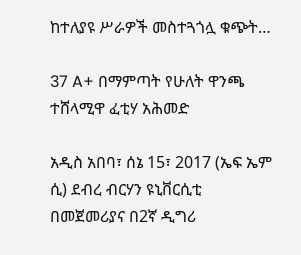ከተለያዩ ሥራዎች መስተጓጎሏ ቁጭት…

37 A+ በማምጣት የሁለት ዋንጫ ተሸላሚዋ ፈቲሃ አሕመድ

አዲስ አበባ፣ ሰኔ 15፣ 2017 (ኤፍ ኤም ሲ) ደብረ ብርሃን ዩኒቨርሲቲ በመጀመሪያና በ2ኛ ዲግሪ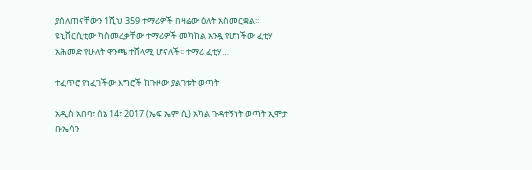ያሰለጠናቸውን 1ሺህ 359 ተማሪዎች በዛሬው ዕለት አስመርቋል፡፡ ዩኒቨርሲቲው ካስመረቃቸው ተማሪዎች መካከል አንዷ የሆነችው ፈቲሃ አሕመድ የሁለት ዋንጫ ተሸላሚ ሆናለች፡፡ ተማሪ ፈቲሃ…

ተፈጥሮ የነፈገችው እግሮች ከጉዞው ያልገቱት ወጣት

አዲስ አበባ፣ ሰኔ 14፣ 2017 (ኤፍ ኤም ሲ) አካል ጉዳተኝነት ወጣት ኢሞታ ቡኤሳን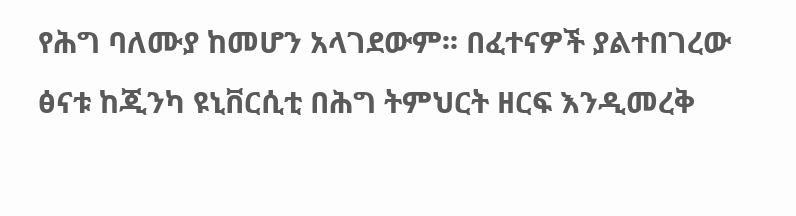የሕግ ባለሙያ ከመሆን አላገደውም፡፡ በፈተናዎች ያልተበገረው ፅናቱ ከጂንካ ዩኒቨርሲቲ በሕግ ትምህርት ዘርፍ እንዲመረቅ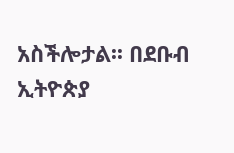አስችሎታል፡፡ በደቡብ ኢትዮጵያ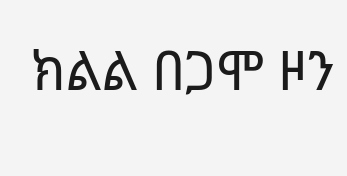ክልል በጋሞ ዞን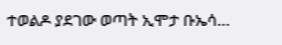ተወልዶ ያደገው ወጣት ኢሞታ ቡኤሳ…